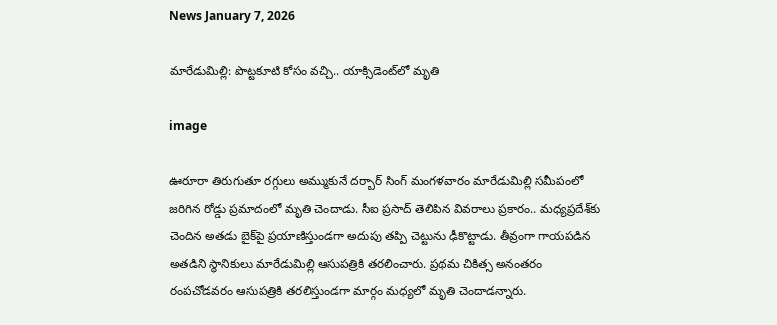News January 7, 2026

మారేడుమిల్లి: పొట్టకూటి కోసం వచ్చి.. యాక్సిడెంట్‌లో మృతి

image

ఊరూరా తిరుగుతూ రగ్గులు అమ్ముకునే దర్బార్ సింగ్ మంగళవారం మారేడుమిల్లి సమీపంలో జరిగిన రోడ్డు ప్రమాదంలో మృతి చెందాడు. సీఐ ప్రసాద్ తెలిపిన వివరాలు ప్రకారం.. మధ్యప్రదేశ్‌కు చెందిన అతడు బైక్‌పై ప్రయాణిస్తుండగా అదుపు తప్పి చెట్టును ఢీకొట్టాడు. తీవ్రంగా గాయపడిన అతడిని స్థానికులు మారేడుమిల్లి ఆసుపత్రికి తరలించారు. ప్రథమ చికిత్స అనంతరం రంపచోడవరం ఆసుపత్రికి తరలిస్తుండగా మార్గం మధ్యలో మృతి చెందాడన్నారు.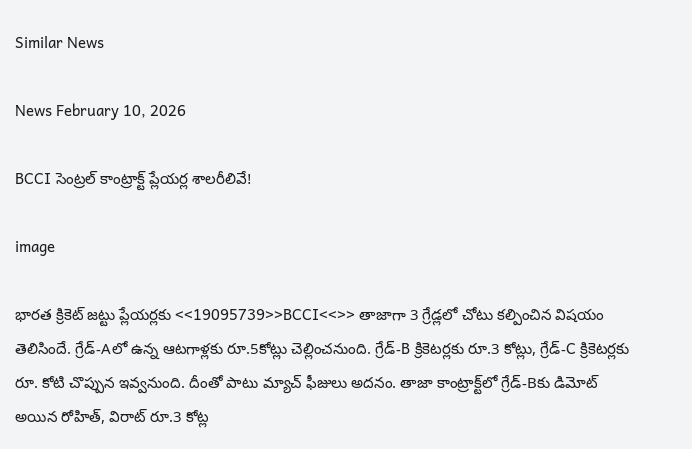Similar News

News February 10, 2026

BCCI సెంట్రల్ కాంట్రాక్ట్ ప్లేయర్ల శాలరీలివే!

image

భారత క్రికెట్ జట్టు ప్లేయర్లకు <<19095739>>BCCI<<>> తాజాగా 3 గ్రేడ్లలో చోటు కల్పించిన విషయం తెలిసిందే. గ్రేడ్-Aలో ఉన్న ఆటగాళ్లకు రూ.5కోట్లు చెల్లించనుంది. గ్రేడ్-B క్రికెటర్లకు రూ.3 కోట్లు, గ్రేడ్-C క్రికెటర్లకు రూ. కోటి చొప్పున ఇవ్వనుంది. దీంతో పాటు మ్యాచ్ ఫీజులు అదనం. తాజా కాంట్రాక్ట్‌లో గ్రేడ్‌-Bకు డిమోట్ అయిన రోహిత్, విరాట్ రూ.3 కోట్ల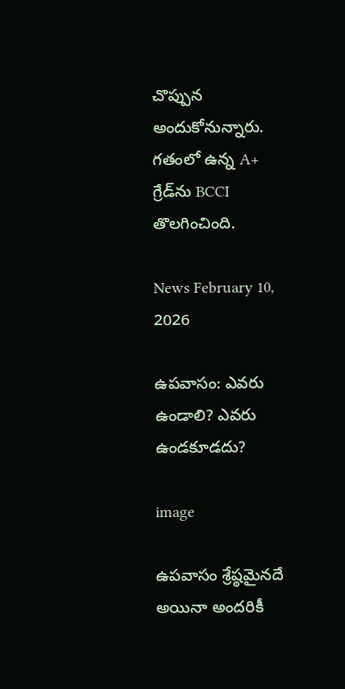చొప్పున అందుకోనున్నారు. గతంలో ఉన్న A+ గ్రేడ్‌ను BCCI తొలగించింది.

News February 10, 2026

ఉపవాసం: ఎవరు ఉండాలి? ఎవరు ఉండకూడదు?

image

ఉపవాసం శ్రేష్ఠమైనదే అయినా అందరికీ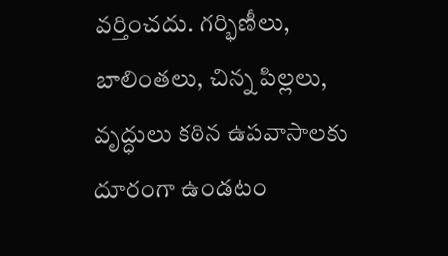వర్తించదు. గర్భిణీలు, బాలింతలు, చిన్న పిల్లలు, వృద్ధులు కఠిన ఉపవాసాలకు దూరంగా ఉండటం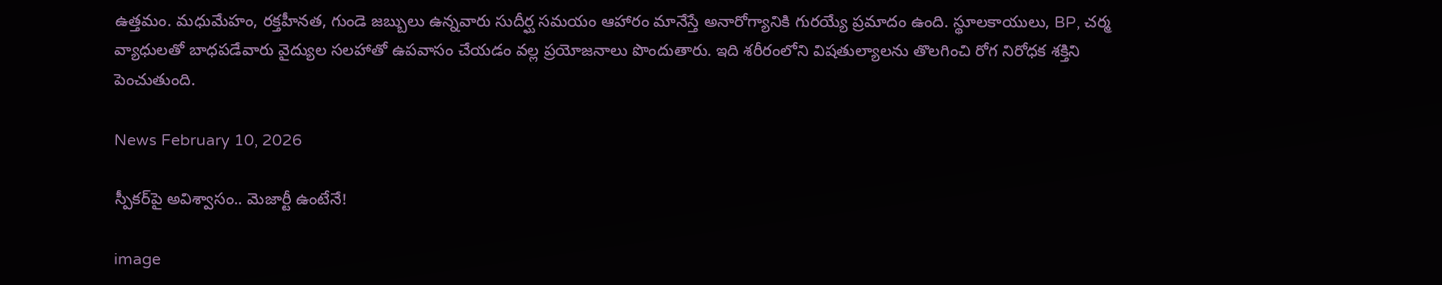ఉత్తమం. మధుమేహం, రక్తహీనత, గుండె జబ్బులు ఉన్నవారు సుదీర్ఘ సమయం ఆహారం మానేస్తే అనారోగ్యానికి గురయ్యే ప్రమాదం ఉంది. స్థూలకాయులు, BP, చర్మ వ్యాధులతో బాధపడేవారు వైద్యుల సలహాతో ఉపవాసం చేయడం వల్ల ప్రయోజనాలు పొందుతారు. ఇది శరీరంలోని విషతుల్యాలను తొలగించి రోగ నిరోధక శక్తిని పెంచుతుంది.

News February 10, 2026

స్పీకర్‌పై అవిశ్వాసం.. మెజార్టీ ఉంటేనే!

image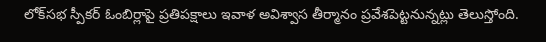లోక్‌సభ స్పీకర్ ఓంబిర్లాపై ప్రతిపక్షాలు ఇవాళ అవిశ్వాస తీర్మానం ప్రవేశపెట్టనున్నట్లు తెలుస్తోంది.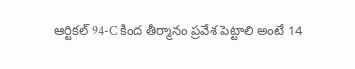ఆర్టికల్ 94-C కింద తీర్మానం ప్రవేశ పెట్టాలి అంటే 14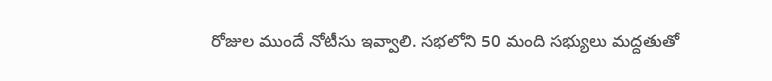రోజుల ముందే నోటీసు ఇవ్వాలి. సభలోని 50 మంది సభ్యులు మద్దతుతో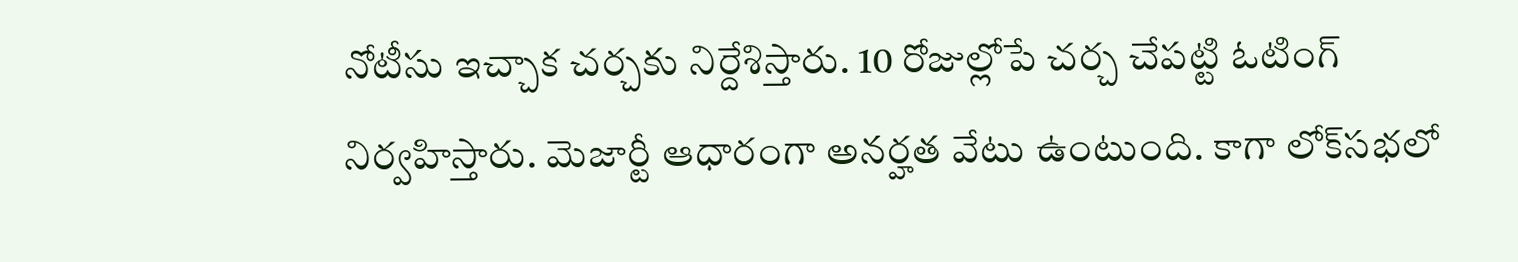నోటీసు ఇచ్చాక చర్చకు నిర్దేశిస్తారు. 10 రోజుల్లోపే చర్చ చేపట్టి ఓటింగ్ నిర్వహిస్తారు. మెజార్టీ ఆధారంగా అనర్హత వేటు ఉంటుంది. కాగా లోక్‌సభలో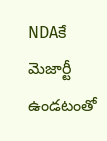NDAకే మెజార్టీ ఉండటంతో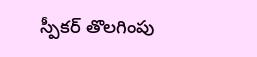స్పీకర్ తొలగింపు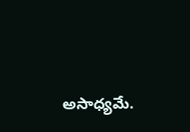అసాధ్యమే.